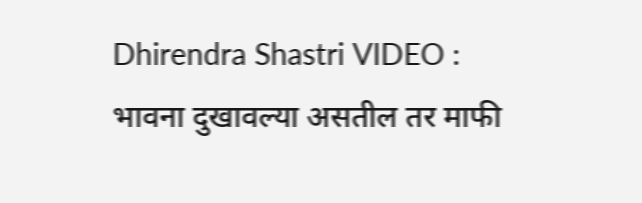Dhirendra Shastri VIDEO : भावना दुखावल्या असतील तर माफी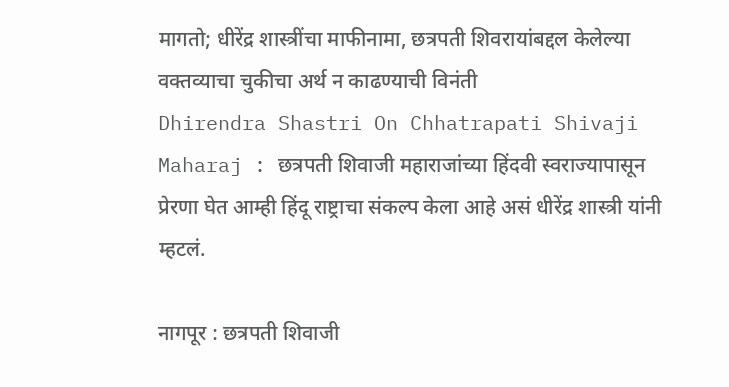मागतो; धीरेंद्र शास्त्रींचा माफीनामा, छत्रपती शिवरायांबद्दल केलेल्या वक्तव्याचा चुकीचा अर्थ न काढण्याची विनंती
Dhirendra Shastri On Chhatrapati Shivaji Maharaj : छत्रपती शिवाजी महाराजांच्या हिंदवी स्वराज्यापासून प्रेरणा घेत आम्ही हिंदू राष्ट्राचा संकल्प केला आहे असं धीरेंद्र शास्त्री यांनी म्हटलं.

नागपूर : छत्रपती शिवाजी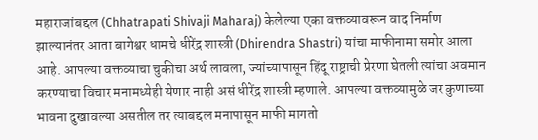महाराजांबद्दल (Chhatrapati Shivaji Maharaj) केलेल्या एका वक्तव्यावरून वाद निर्माण झाल्यानंतर आता बागेश्वर धामचे धीरेंद्र शास्त्री (Dhirendra Shastri) यांचा माफीनामा समोर आला आहे. आपल्या वक्तव्याचा चुकीचा अर्थ लावला, ज्यांच्यापासून हिंदू राष्ट्राची प्रेरणा घेतली त्यांचा अवमान करण्याचा विचार मनामध्येही येणार नाही असं धीरेंद्र शास्त्री म्हणाले. आपल्या वक्तव्यामुळे जर कुणाच्या भावना दुखावल्या असतील तर त्याबद्दल मनापासून माफी मागतो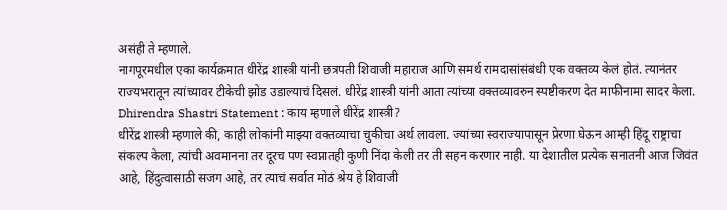असंही ते म्हणाले.
नागपूरमधील एका कार्यक्रमात धीरेंद्र शास्त्री यांनी छत्रपती शिवाजी महाराज आणि समर्थ रामदासांसंबंधी एक वक्तव्य केलं होतं. त्यानंतर राज्यभरातून त्यांच्यावर टीकेची झोड उडाल्याचं दिसलं. धीरेंद्र शास्त्री यांनी आता त्यांच्या वक्तव्यावरुन स्पष्टीकरण देत माफीनामा सादर केला.
Dhirendra Shastri Statement : काय म्हणाले धीरेंद्र शास्त्री?
धीरेंद्र शास्त्री म्हणाले की, काही लोकांनी माझ्या वक्तव्याचा चुकीचा अर्थ लावला. ज्यांच्या स्वराज्यापासून प्रेरणा घेऊन आम्ही हिंदू राष्ट्राचा संकल्प केला, त्यांची अवमानना तर दूरच पण स्वप्नातही कुणी निंदा केली तर ती सहन करणार नाही. या देशातील प्रत्येक सनातनी आज जिवंत आहे, हिंदुत्वासाठी सजग आहे, तर त्याचं सर्वात मोठं श्रेय हे शिवाजी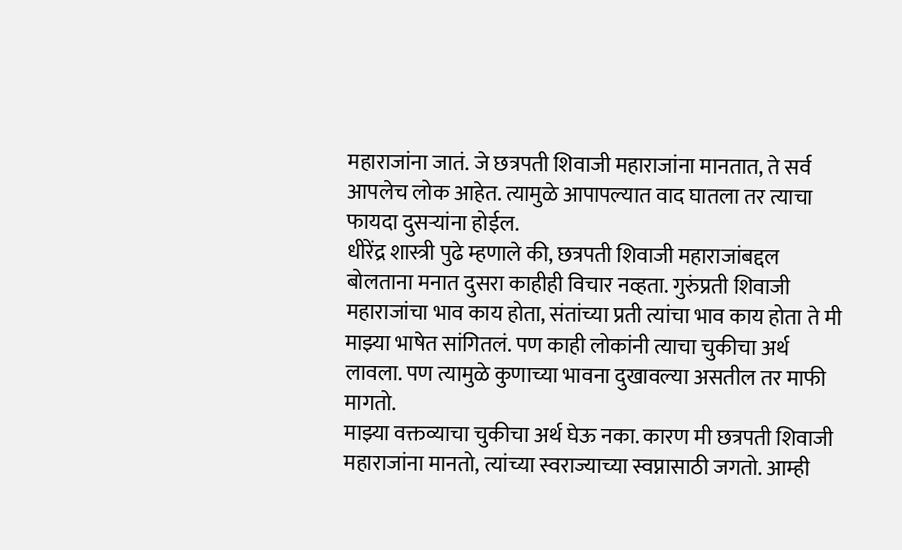महाराजांना जातं. जे छत्रपती शिवाजी महाराजांना मानतात, ते सर्व आपलेच लोक आहेत. त्यामुळे आपापल्यात वाद घातला तर त्याचा फायदा दुसऱ्यांना होईल.
धीरेंद्र शास्त्री पुढे म्हणाले की, छत्रपती शिवाजी महाराजांबद्दल बोलताना मनात दुसरा काहीही विचार नव्हता. गुरुंप्रती शिवाजी महाराजांचा भाव काय होता, संतांच्या प्रती त्यांचा भाव काय होता ते मी माझ्या भाषेत सांगितलं. पण काही लोकांनी त्याचा चुकीचा अर्थ लावला. पण त्यामुळे कुणाच्या भावना दुखावल्या असतील तर माफी मागतो.
माझ्या वक्तव्याचा चुकीचा अर्थ घेऊ नका. कारण मी छत्रपती शिवाजी महाराजांना मानतो, त्यांच्या स्वराज्याच्या स्वप्नासाठी जगतो. आम्ही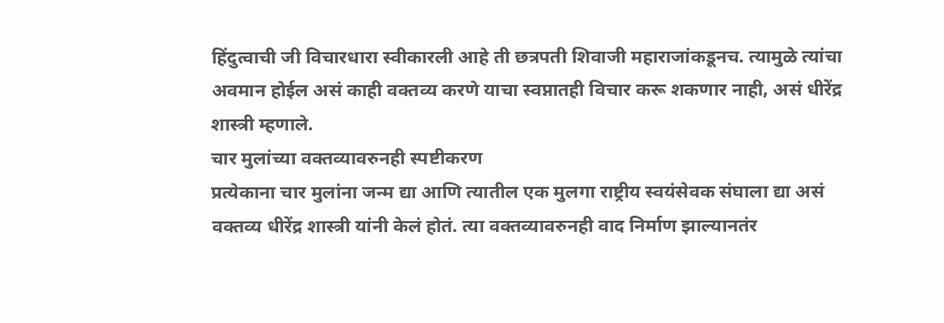हिंदुत्वाची जी विचारधारा स्वीकारली आहे ती छत्रपती शिवाजी महाराजांकडूनच. त्यामुळे त्यांचा अवमान होईल असं काही वक्तव्य करणे याचा स्वप्नातही विचार करू शकणार नाही, असं धीरेंद्र शास्त्री म्हणाले.
चार मुलांच्या वक्तव्यावरुनही स्पष्टीकरण
प्रत्येकाना चार मुलांना जन्म द्या आणि त्यातील एक मुलगा राष्ट्रीय स्वयंसेवक संघाला द्या असं वक्तव्य धीरेंद्र शास्त्री यांनी केलं होतं. त्या वक्तव्यावरुनही वाद निर्माण झाल्यानतंर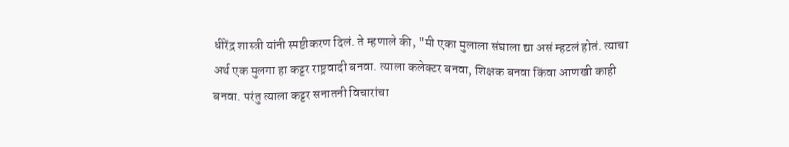धीरेंद्र शास्त्री यांनी स्पष्टीकरण दिलं. ते म्हणाले की, "मी एका मुलाला संघाला द्या असं म्हटलं होतं. त्याचा अर्थ एक मुलगा हा कट्टर राष्ट्रवादी बनवा. त्याला कलेक्टर बनवा, शिक्षक बनवा किंवा आणखी काही बनवा. परंतु त्याला कट्टर सनातनी विचारांचा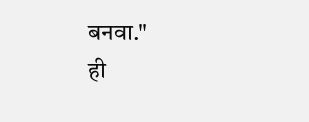बनवा."
ही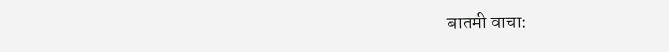बातमी वाचा: